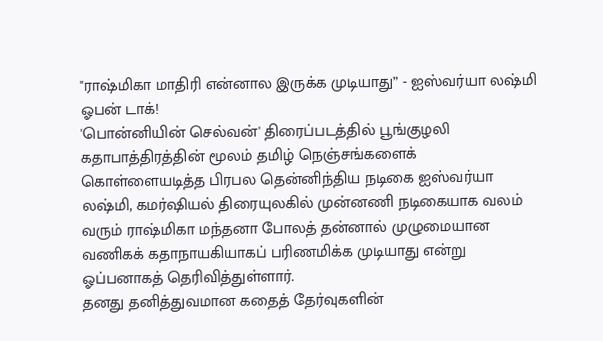"ராஷ்மிகா மாதிரி என்னால இருக்க முடியாது” - ஐஸ்வர்யா லஷ்மி ஓபன் டாக்!
'பொன்னியின் செல்வன்' திரைப்படத்தில் பூங்குழலி கதாபாத்திரத்தின் மூலம் தமிழ் நெஞ்சங்களைக் கொள்ளையடித்த பிரபல தென்னிந்திய நடிகை ஐஸ்வர்யா லஷ்மி, கமர்ஷியல் திரையுலகில் முன்னணி நடிகையாக வலம் வரும் ராஷ்மிகா மந்தனா போலத் தன்னால் முழுமையான வணிகக் கதாநாயகியாகப் பரிணமிக்க முடியாது என்று ஓப்பனாகத் தெரிவித்துள்ளார்.
தனது தனித்துவமான கதைத் தேர்வுகளின்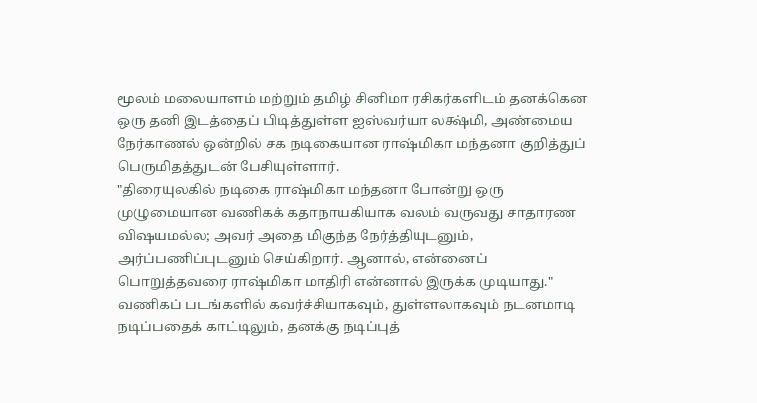மூலம் மலையாளம் மற்றும் தமிழ் சினிமா ரசிகர்களிடம் தனக்கென ஒரு தனி இடத்தைப் பிடித்துள்ள ஐஸ்வர்யா லக்ஷ்மி, அண்மைய நேர்காணல் ஒன்றில் சக நடிகையான ராஷ்மிகா மந்தனா குறித்துப் பெருமிதத்துடன் பேசியுள்ளார்.
"திரையுலகில் நடிகை ராஷ்மிகா மந்தனா போன்று ஒரு முழுமையான வணிகக் கதாநாயகியாக வலம் வருவது சாதாரண விஷயமல்ல; அவர் அதை மிகுந்த நேர்த்தியுடனும், அர்ப்பணிப்புடனும் செய்கிறார். ஆனால், என்னைப் பொறுத்தவரை ராஷ்மிகா மாதிரி என்னால் இருக்க முடியாது."
வணிகப் படங்களில் கவர்ச்சியாகவும், துள்ளலாகவும் நடனமாடி நடிப்பதைக் காட்டிலும், தனக்கு நடிப்புத்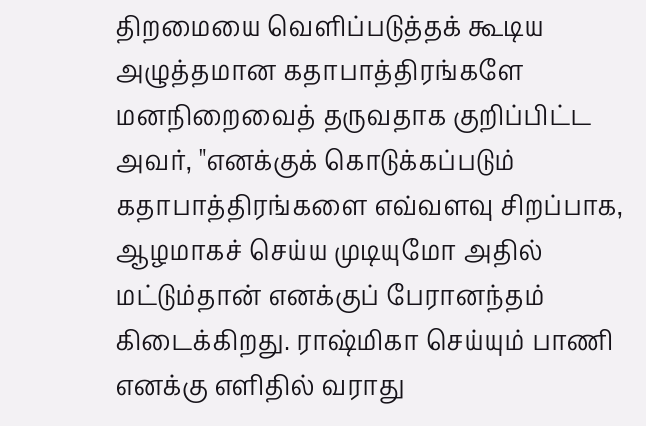திறமையை வெளிப்படுத்தக் கூடிய அழுத்தமான கதாபாத்திரங்களே மனநிறைவைத் தருவதாக குறிப்பிட்ட அவர், "எனக்குக் கொடுக்கப்படும் கதாபாத்திரங்களை எவ்வளவு சிறப்பாக, ஆழமாகச் செய்ய முடியுமோ அதில் மட்டும்தான் எனக்குப் பேரானந்தம் கிடைக்கிறது. ராஷ்மிகா செய்யும் பாணி எனக்கு எளிதில் வராது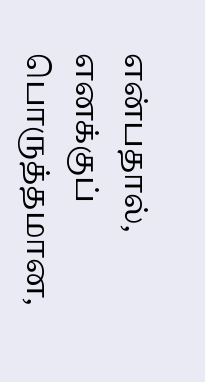என்பதால், எனக்குப் பொருத்தமான,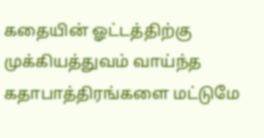கதையின் ஓட்டத்திற்கு முக்கியத்துவம் வாய்ந்த கதாபாத்திரங்களை மட்டுமே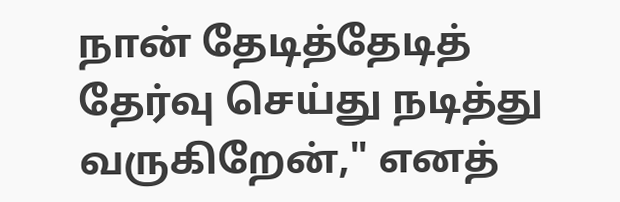நான் தேடித்தேடித் தேர்வு செய்து நடித்து வருகிறேன்," எனத்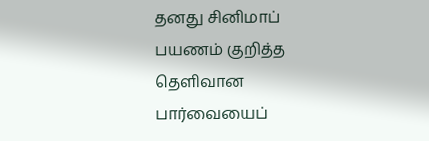தனது சினிமாப் பயணம் குறித்த தெளிவான பார்வையைப்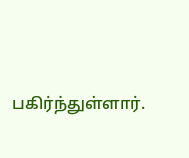பகிர்ந்துள்ளார்.